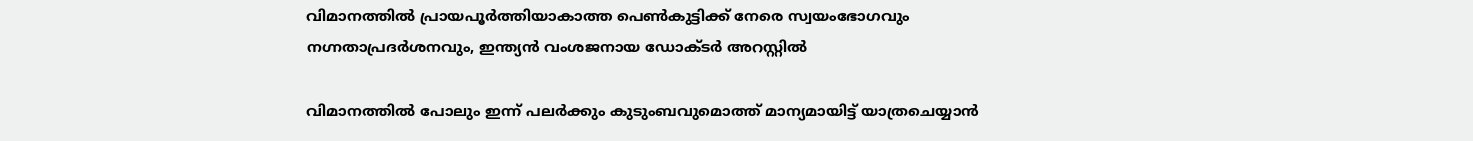വിമാനത്തിൽ പ്രായപൂർത്തിയാകാത്ത പെൺകുട്ടിക്ക് നേരെ സ്വയംഭോഗവും നഗ്നതാപ്രദർശനവും, ഇന്ത്യൻ വംശജനായ ഡോക്ടർ അറസ്റ്റിൽ

വിമാനത്തിൽ പോലും ഇന്ന് പലർക്കും കുടുംബവുമൊത്ത് മാന്യമായിട്ട് യാത്രചെയ്യാൻ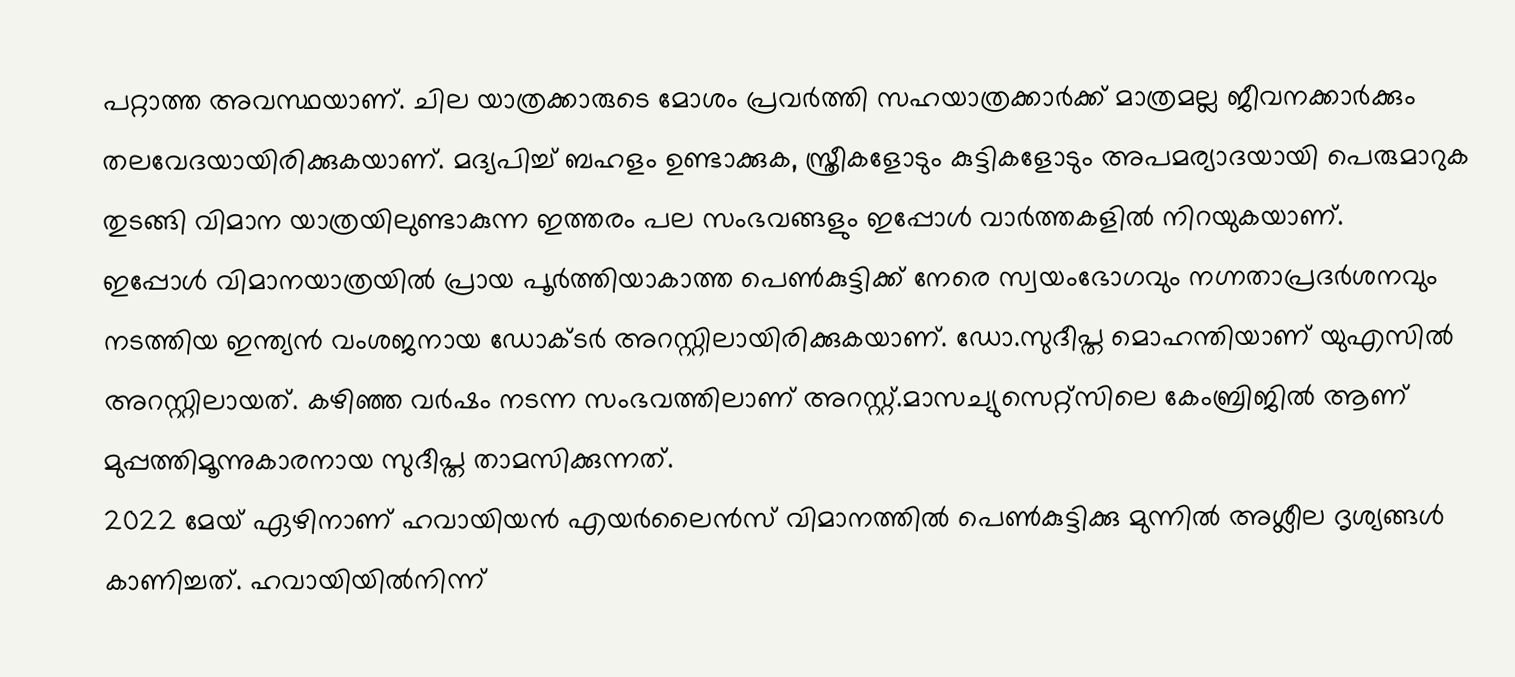പറ്റാത്ത അവസ്ഥയാണ്. ചില യാത്രക്കാരുടെ മോശം പ്രവർത്തി സഹയാത്രക്കാർക്ക് മാത്രമല്ല ജീവനക്കാർക്കും തലവേദയായിരിക്കുകയാണ്. മദ്യപിച്ച് ബഹളം ഉണ്ടാക്കുക, സ്ത്രീകളോടും കുട്ടികളോടും അപമര്യാദയായി പെരുമാറുക തുടങ്ങി വിമാന യാത്രയിലുണ്ടാകുന്ന ഇത്തരം പല സംഭവങ്ങളും ഇപ്പോൾ വാർത്തകളിൽ നിറയുകയാണ്.
ഇപ്പോൾ വിമാനയാത്രയിൽ പ്രായ പൂർത്തിയാകാത്ത പെൺകുട്ടിക്ക് നേരെ സ്വയംഭോഗവും നഗ്നതാപ്രദർശനവും നടത്തിയ ഇന്ത്യൻ വംശജനായ ഡോക്ടർ അറസ്റ്റിലായിരിക്കുകയാണ്. ഡോ.സുദീപ്ത മൊഹന്തിയാണ് യുഎസിൽ അറസ്റ്റിലായത്. കഴിഞ്ഞ വർഷം നടന്ന സംഭവത്തിലാണ് അറസ്റ്റ്.മാസച്യുസെറ്റ്സിലെ കേംബ്രിജിൽ ആണ് മുപ്പത്തിമൂന്നുകാരനായ സുദീപ്ത താമസിക്കുന്നത്.
2022 മേയ് ഏഴിനാണ് ഹവായിയൻ എയർലൈൻസ് വിമാനത്തിൽ പെൺകുട്ടിക്കു മുന്നിൽ അശ്ലീല ദൃശ്യങ്ങൾ കാണിച്ചത്. ഹവായിയിൽനിന്ന്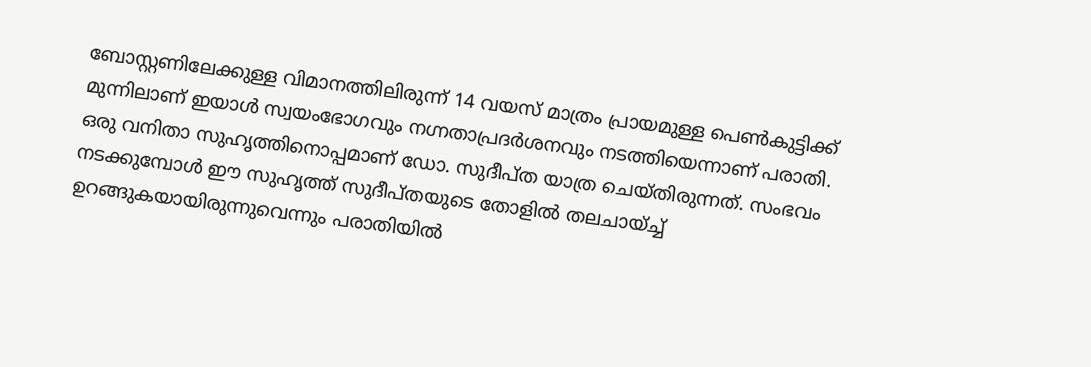ബോസ്റ്റണിലേക്കുള്ള വിമാനത്തിലിരുന്ന് 14 വയസ് മാത്രം പ്രായമുള്ള പെൺകുട്ടിക്ക് മുന്നിലാണ് ഇയാൾ സ്വയംഭോഗവും നഗ്നതാപ്രദർശനവും നടത്തിയെന്നാണ് പരാതി.
ഒരു വനിതാ സുഹൃത്തിനൊപ്പമാണ് ഡോ. സുദീപ്ത യാത്ര ചെയ്തിരുന്നത്. സംഭവം നടക്കുമ്പോൾ ഈ സുഹൃത്ത് സുദീപ്തയുടെ തോളിൽ തലചായ്ച്ച് ഉറങ്ങുകയായിരുന്നുവെന്നും പരാതിയിൽ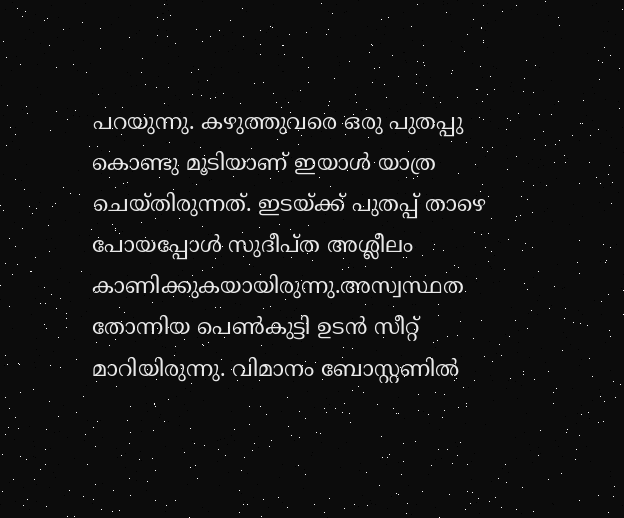പറയുന്നു. കഴുത്തുവരെ ഒരു പുതപ്പു കൊണ്ടു മൂടിയാണ് ഇയാൾ യാത്ര ചെയ്തിരുന്നത്. ഇടയ്ക്ക് പുതപ്പ് താഴെ പോയപ്പോൾ സുദീപ്ത അശ്ലീലം കാണിക്കുകയായിരുന്നു.അസ്വസ്ഥത തോന്നിയ പെൺകുട്ടി ഉടൻ സീറ്റ് മാറിയിരുന്നു. വിമാനം ബോസ്റ്റണിൽ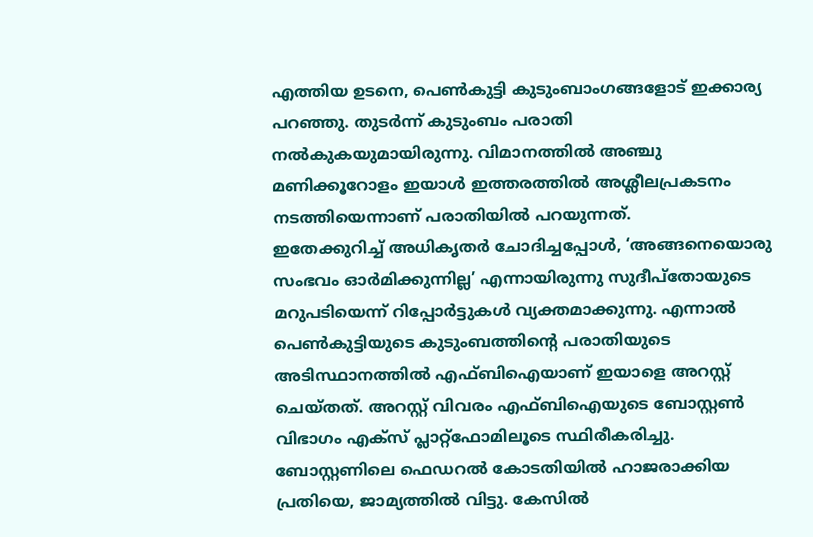എത്തിയ ഉടനെ, പെൺകുട്ടി കുടുംബാംഗങ്ങളോട് ഇക്കാര്യ പറഞ്ഞു. തുടർന്ന് കുടുംബം പരാതി നൽകുകയുമായിരുന്നു. വിമാനത്തിൽ അഞ്ചു മണിക്കൂറോളം ഇയാൾ ഇത്തരത്തിൽ അശ്ലീലപ്രകടനം നടത്തിയെന്നാണ് പരാതിയിൽ പറയുന്നത്.
ഇതേക്കുറിച്ച് അധികൃതർ ചോദിച്ചപ്പോൾ, ‘അങ്ങനെയൊരു സംഭവം ഓർമിക്കുന്നില്ല’ എന്നായിരുന്നു സുദീപ്തോയുടെ മറുപടിയെന്ന് റിപ്പോർട്ടുകൾ വ്യക്തമാക്കുന്നു. എന്നാൽ പെൺകുട്ടിയുടെ കുടുംബത്തിന്റെ പരാതിയുടെ അടിസ്ഥാനത്തിൽ എഫ്ബിഐയാണ് ഇയാളെ അറസ്റ്റ് ചെയ്തത്. അറസ്റ്റ് വിവരം എഫ്ബിഐയുടെ ബോസ്റ്റൺ വിഭാഗം എക്സ് പ്ലാറ്റ്ഫോമിലൂടെ സ്ഥിരീകരിച്ചു. ബോസ്റ്റണിലെ ഫെഡറൽ കോടതിയിൽ ഹാജരാക്കിയ പ്രതിയെ, ജാമ്യത്തിൽ വിട്ടു. കേസിൽ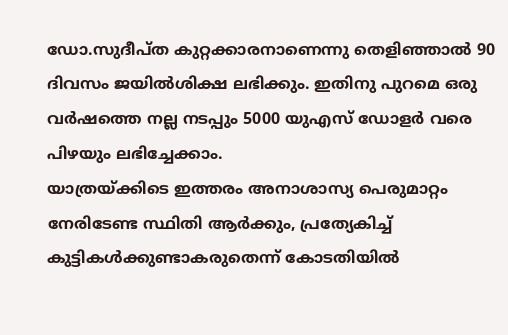ഡോ.സുദീപ്ത കുറ്റക്കാരനാണെന്നു തെളിഞ്ഞാൽ 90 ദിവസം ജയിൽശിക്ഷ ലഭിക്കും. ഇതിനു പുറമെ ഒരു വർഷത്തെ നല്ല നടപ്പും 5000 യുഎസ് ഡോളർ വരെ പിഴയും ലഭിച്ചേക്കാം.
യാത്രയ്ക്കിടെ ഇത്തരം അനാശാസ്യ പെരുമാറ്റം നേരിടേണ്ട സ്ഥിതി ആർക്കും, പ്രത്യേകിച്ച് കുട്ടികൾക്കുണ്ടാകരുതെന്ന് കോടതിയിൽ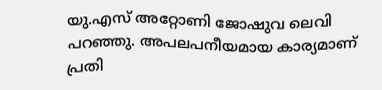യു.എസ് അറ്റോണി ജോഷുവ ലെവി പറഞ്ഞു. അപലപനീയമായ കാര്യമാണ് പ്രതി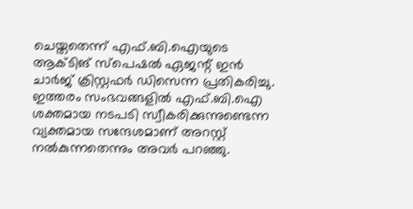ചെയ്തതെന്ന് എഫ്.ബി.ഐയുടെ ആക്ടിങ് സ്പെഷൽ ഏജന്റ് ഇൻ ചാർജ് ക്രിസ്റ്റഫർ ഡിസെന്ന പ്രതികരിച്ചു. ഇത്തരം സംഭവങ്ങളിൽ എഫ്.ബി.ഐ ശക്തമായ നടപടി സ്വീകരിക്കുന്നുണ്ടെന്ന വ്യക്തമായ സന്ദേശമാണ് അറസ്റ്റ് നൽകുന്നതെന്നും അവർ പറഞ്ഞു.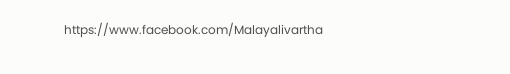https://www.facebook.com/Malayalivartha